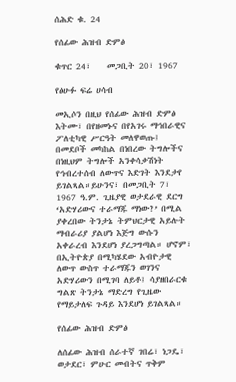ሰሕድ ቁ. 24

የሰፊው ሕዝብ ድምፅ

ቁጥር 24፣    መጋቢት 20፣ 1967

የፅሁፉ ፍሬ ሀሳብ

መኢሶን በዚህ የሰፊው ሕዝብ ድምፅ እትሙ፣ በየዘመኑና በየአገሩ ማኅበራዊና ፖለቲካዊ ሥርዓት መለዋወጡ፤ በመደቦች መካከል በነበረው ትግሎችና በነዚህም ትግሎች አንቀሳቃሽነት የኅብረተሰብ ለውጥና እድገት እንደታየ ይገልጻል።ይሁንና፣ በመጋቢት 7፣ 1967 ዓ.ም. ጊዜያዊ ወታደራዊ ደርግ ‘አድሃሪውና ተራማጁ ማነው?’ በሚል ያቀረበው ትንታኔ ትምህርታዊ አይሉት ማብራሪያ ያልሆነ እጅግ ውሱን አቀራረብ እንደሆነ ያረጋግጣል። ሆኖም፣ በኢትዮጵያ በሚካሄደው አብዮታዊ ለውጥ ውስጥ ተራማጁን ወገንና አድሃሪውን በሚገባ ለይቶ፤ ሳያዘበራርቁ ግልጽ ትንታኔ ማድረግ የጊዜው የማይታለፍ ጉዳይ እንደሆነ ይገልጻል።

የሰፊው ሕዝብ ድምፅ

ለሰፊው ሕዝብ ሰራተኛ ገበሬ፣ ነጋዴ፣ ወታደር፣ ምሁር መብትና ጥቅም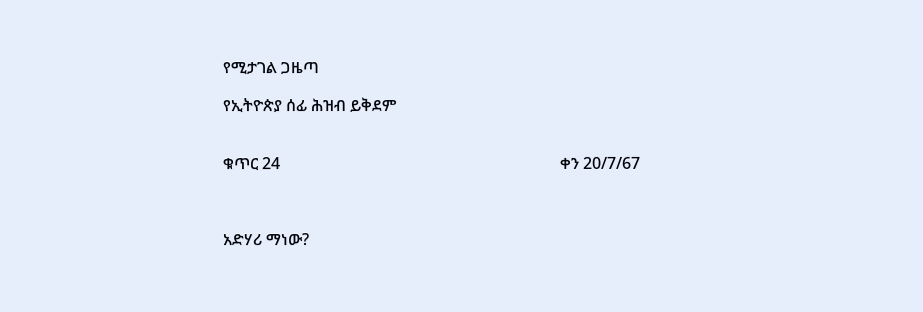የሚታገል ጋዜጣ

የኢትዮጵያ ሰፊ ሕዝብ ይቅደም


ቁጥር 24                                                                      ቀን 20/7/67



አድሃሪ ማነው?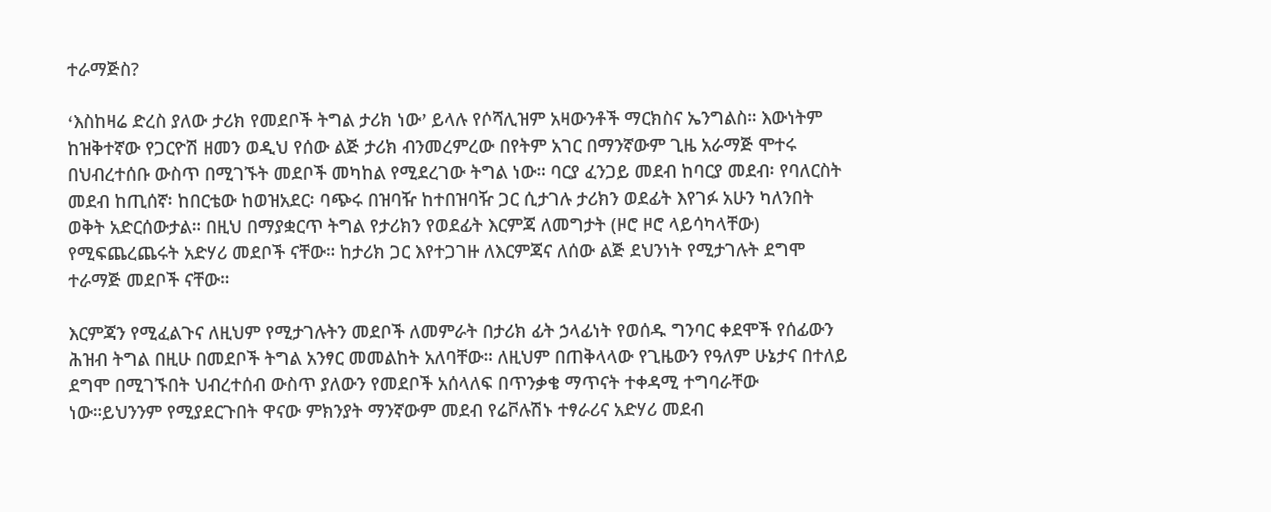ተራማጅስ?

ߵእስከዛሬ ድረስ ያለው ታሪክ የመደቦች ትግል ታሪክ ነውߴ ይላሉ የሶሻሊዝም አዛውንቶች ማርክስና ኤንግልስ። እውነትም ከዝቅተኛው የጋርዮሽ ዘመን ወዲህ የሰው ልጅ ታሪክ ብንመረምረው በየትም አገር በማንኛውም ጊዜ አራማጅ ሞተሩ በህብረተሰቡ ውስጥ በሚገኙት መደቦች መካከል የሚደረገው ትግል ነው። ባርያ ፈንጋይ መደብ ከባርያ መደብ፡ የባለርስት መደብ ከጢሰኛ፡ ከበርቴው ከወዝአደር፡ ባጭሩ በዝባዥ ከተበዝባዥ ጋር ሲታገሉ ታሪክን ወደፊት እየገፉ አሁን ካለንበት ወቅት አድርሰውታል። በዚህ በማያቋርጥ ትግል የታሪክን የወደፊት እርምጃ ለመግታት (ዞሮ ዞሮ ላይሳካላቸው) የሚፍጨረጨሩት አድሃሪ መደቦች ናቸው። ከታሪክ ጋር እየተጋገዙ ለእርምጃና ለሰው ልጅ ደህንነት የሚታገሉት ደግሞ ተራማጅ መደቦች ናቸው።

እርምጃን የሚፈልጉና ለዚህም የሚታገሉትን መደቦች ለመምራት በታሪክ ፊት ኃላፊነት የወሰዱ ግንባር ቀደሞች የሰፊውን ሕዝብ ትግል በዚሁ በመደቦች ትግል አንፃር መመልከት አለባቸው። ለዚህም በጠቅላላው የጊዜውን የዓለም ሁኔታና በተለይ ደግሞ በሚገኙበት ህብረተሰብ ውስጥ ያለውን የመደቦች አሰላለፍ በጥንቃቄ ማጥናት ተቀዳሚ ተግባራቸው ነው።ይህንንም የሚያደርጉበት ዋናው ምክንያት ማንኛውም መደብ የሬቮሉሽኑ ተፃራሪና አድሃሪ መደብ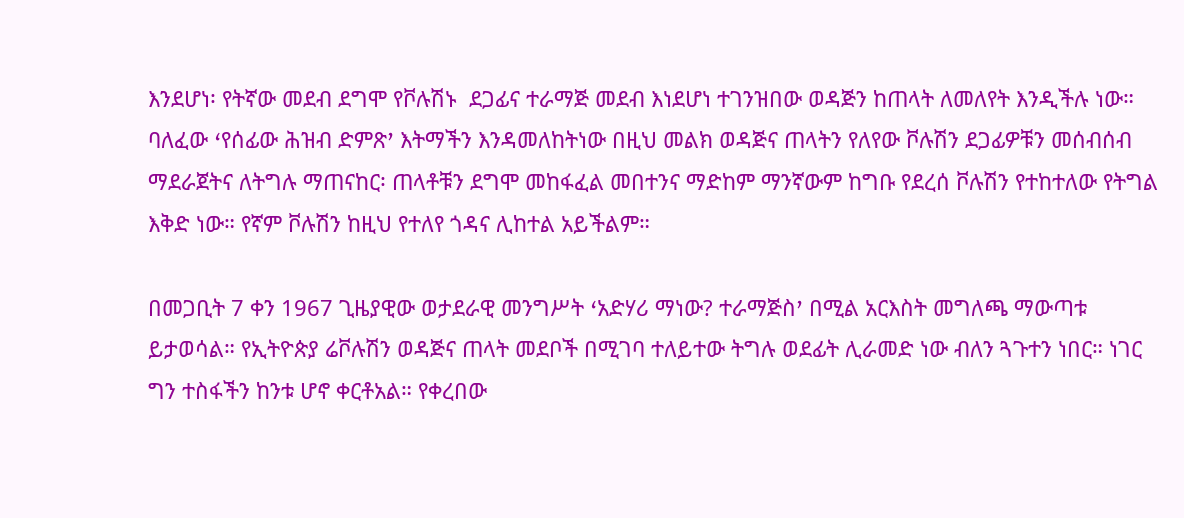እንደሆነ፡ የትኛው መደብ ደግሞ የቮሉሽኑ  ደጋፊና ተራማጅ መደብ እነደሆነ ተገንዝበው ወዳጅን ከጠላት ለመለየት እንዲችሉ ነው። ባለፈው ߵየሰፊው ሕዝብ ድምጽߴ እትማችን እንዳመለከትነው በዚህ መልክ ወዳጅና ጠላትን የለየው ቮሉሽን ደጋፊዎቹን መሰብሰብ ማደራጀትና ለትግሉ ማጠናከር፡ ጠላቶቹን ደግሞ መከፋፈል መበተንና ማድከም ማንኛውም ከግቡ የደረሰ ቮሉሽን የተከተለው የትግል እቅድ ነው። የኛም ቮሉሽን ከዚህ የተለየ ጎዳና ሊከተል አይችልም።

በመጋቢት 7 ቀን 1967 ጊዜያዊው ወታደራዊ መንግሥት ߵአድሃሪ ማነው? ተራማጅስߴ በሚል አርእስት መግለጫ ማውጣቱ ይታወሳል። የኢትዮጵያ ሬቮሉሽን ወዳጅና ጠላት መደቦች በሚገባ ተለይተው ትግሉ ወደፊት ሊራመድ ነው ብለን ጓጉተን ነበር። ነገር ግን ተስፋችን ከንቱ ሆኖ ቀርቶአል። የቀረበው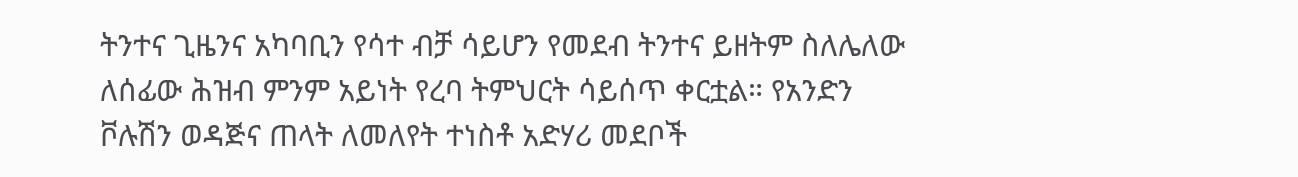ትንተና ጊዜንና አካባቢን የሳተ ብቻ ሳይሆን የመደብ ትንተና ይዘትም ስለሌለው ለሰፊው ሕዝብ ምንም አይነት የረባ ትምህርት ሳይሰጥ ቀርቷል። የአንድን ቮሉሽን ወዳጅና ጠላት ለመለየት ተነስቶ አድሃሪ መደቦች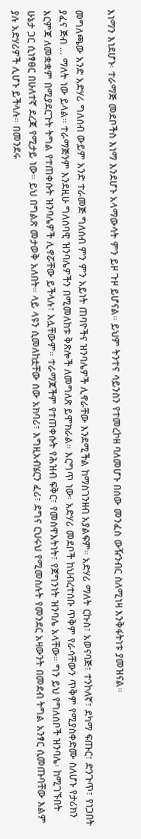እነማን እነደሆኑ፡ ተራማጅ መደቦችስ እነማ እንደሆኑ አላማውሳት ምን ይዞ ጉዞ ይሆናል። ይህም ትንተና ሳይንስን የተመረኮዘ ባለመሆኑ በሰው መንፈስ ውዥንብር ስለሚነዛ እንቅፋትነቱ ያመዝናል።

መግለጫው አንድ አድሃሪ ግለሰብ ውይም አንድ ተራመጅ ግለሰብ ምን ምን አይነት ጠባዮችና ዝንባሌዎች ሊኖራቸው እንደሚችል ከማስገንዘብ አያልፍም። አድሃሪ ማለት ርኩስ፣ አወናባጅ፣ ተንኮለኛ፣ ደካማ ፍጡር፣ ድንጉጥ፣ የነጋበት ያፈና ጅብ … ማለት ነው ይላል። ተራማጅንም እንደዚሁ ግለሰባዊ ዝንባሌዎችን በሚመለከቱ ቅጽሎች ለመግለጽ ይሞክራል። እርግጥ ነው፡ አድሃሪ መደቦች ከህብረተሰቡ ጥቅም የራሳቸውን ጥቅም የሚያስቀድሙ ስለሆኑ የታሪክን እርምጃ ለመቋቋም በሚያደርጉት ትግል የተጠቀሱት ዝንባሌዎች ሊኖሯቸው ይችላሉ፣ አሏቸውም። ተራማጆችም የተጠቀሱት የሕዝብ ፍቅር፣ የመስዋእትነት፣ የጀግንነት ዝንባሌ አላቸው። ግን ይህ የግለሰቦች ዝንባሌ፡ ከሚገኙበት ሁኔታ ጋር ሲነፃፀር በሁለተኛ ደረጃ የሚታይ ነው። ይህ በግልጽ መታወቅ አለበት። ላይ ላዩን ሲመለከቷቸው ሰው አክባሪ፣ እግዚአብሄርን ፈሪ፣ ደግና ርህሩህ የሚመስሉት የመንደር አዛውንት በመደብ ትግል አንፃር ሲመጡባቸው እልም ያሉ አድሃሪዎች ሊሆኑ ይችላሉ። በመንደሩ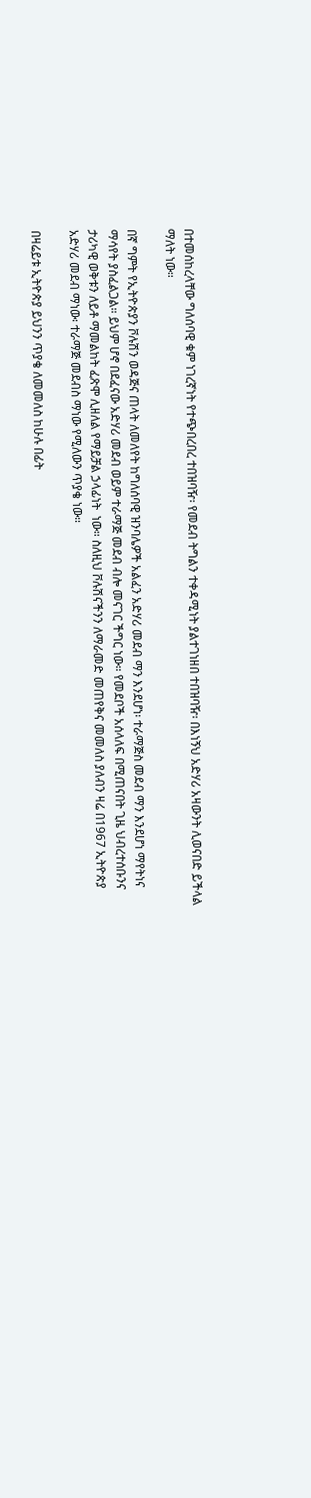በተመሰከረላቸው ግለሰባዊ ቁም ነገረኛነት የተጭበረበረ ተበዝባዥ፡ የመደብ ትግልን ተቀዳሚነት ያልተገነዘበ ተበዝባዥ፡ በእነኝህ አድሃሪ አዛውንት ሊወናበድ ይችላል ማለት ነው።

በኛ ግምት የኢትዮጵያን ቮሉሽን ወዳጅና ጠላት ለመለየት ከግለሰባዊ ዝንባሌዎች አልፈን አድሃሪ መደብ ማን እንደሆነ፡ ተራማጅስ መደብ ማን እንደሆነ ማየትነና ማሳየት ያስፈልጋል። ይህም ሆኖ በደፈናው አድሃሪ መደብ ወይም ተራማጅ መደብ ብሎ መናገር ችግር ነው። የመደቦች አሰላለፍ በሚጠናበት ጊዜ ህብረተሰቡንና ታሪካዊ ወቅቱን ለይቶ ማመልከት ፈጽሞ ሊዘለል የማይቻል ኃላፊነት  ነው። ስለዚህ ቮሉሽናችንን ለማራመድ መጠየቅና መመለስ ያለብን ዛሬ በ1967 ኢትዮጵያ አድሃሪ መደብ ማነው፡ ተራማጅ መደብስ ማነው የሚለውን ጥያቄ ነው።

በዛሬይቱ ኢትዮጵያ ይህንን ጥያቄ ለመመለስ ከሁሉ በፊት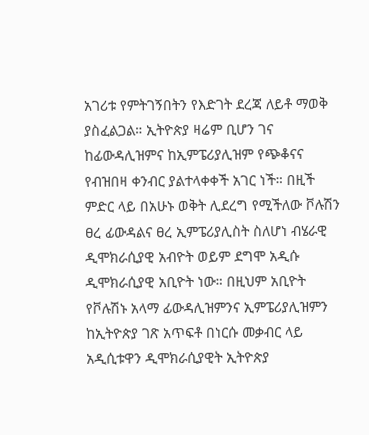አገሪቱ የምትገኝበትን የእድገት ደረጃ ለይቶ ማወቅ ያስፈልጋል። ኢትዮጵያ ዛሬም ቢሆን ገና ከፊውዳሊዝምና ከኢምፔሪያሊዝም የጭቆናና የብዝበዛ ቀንብር ያልተላቀቀች አገር ነች። በዚች ምድር ላይ በአሁኑ ወቅት ሊደረግ የሚችለው ቮሉሽን ፀረ ፊውዳልና ፀረ ኢምፔሪያሊስት ስለሆነ ብሄራዊ ዲሞክራሲያዊ አብዮት ወይም ደግሞ አዲሱ ዲሞክራሲያዊ አቢዮት ነው። በዚህም አቢዮት የቮሉሽኑ አላማ ፊውዳሊዝምንና ኢምፔሪያሊዝምን ከኢትዮጵያ ገጽ አጥፍቶ በነርሱ መቃብር ላይ አዲሲቱዋን ዲሞክራሲያዊት ኢትዮጵያ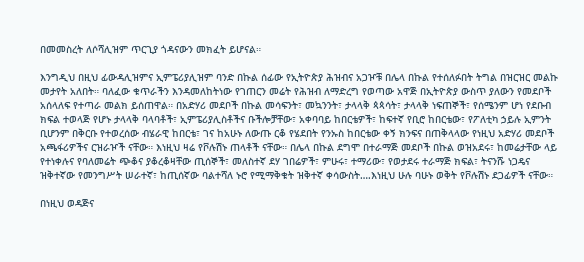በመመስረት ለሶሻሊዝም ጥርጊያ ጎዳናውን መክፈት ይሆናል።

እንግዲህ በዚህ ፊውዳሊዝምና ኢምፔሪያሊዝም ባንድ በኩል ሰፊው የኢትዮጵያ ሕዝብና አጋዦቹ በሌላ በኩል የተሰለፉበት ትግል በዝርዝር መልኩ መታየት አለበት። ባለፈው ቁጥራችን እንዳመለከትነው የገጠርን መሬት የሕዝብ ለማድረግ የወጣው አዋጅ በኢትዮጵያ ውስጥ ያለውን የመደቦች አሰላለፍ የተጣራ መልክ ይሰጠዋል። በአድሃሪ መደቦች በኩል መሳፍንት፣ መኳንንት፣ ታላላቅ ጳጳሳት፣ ታላላቅ ነፍጠኞች፣ የሰሜንም ሆነ የደቡብ ክፍል ተወላጅ የሆኑ ታላላቅ ባላባቶች፣ ኢምፔሪያሊስቶችና ቡችሎቻቸው፣ አቀባባይ ከበርቴዎች፣ ከፍተኛ የቢሮ ከበርቴው፣ የፖለቲካ ኃይሉ ኢምንት ቢሆንም በቅርቡ የተወረሰው ብሄራዊ ከበርቴ፣ ገና ከአሁኑ ለውጡ ርቆ የሄደበት የንኡስ ከበርቴው ቀኝ ክንፍና በጠቅላላው የነዚህ አድሃሪ መደቦች አጫፋሪዎችና ርዝራዦች ናቸው። እነዚህ ዛሬ የቮሉሽኑ ጠላቶች ናቸው። በሌላ በኩል ደግሞ በተራማጅ መደቦች በኩል ወዝአደሩ፣ ከመሬታቸው ላይ የተነቀሉና የባለመሬት ጭቆና ያቆረቆዛቸው ጢሰኞች፣ መለስተኛ ደሃ ገበሬዎች፣ ምሁሩ፣ ተማሪው፣ የወታደሩ ተራማጅ ክፍል፣ ትናንሹ ነጋዴና ዝቅተኛው የመንግሥት ሠራተኛ፣ ከጢሰኛው ባልተሻለ ኑሮ የሚማቅቁት ዝቅተኛ ቀሳውስት….እነዚህ ሁሉ ባሁኑ ወቅት የቮሉሽኑ ደጋፊዎች ናቸው።

በነዚህ ወዳጅና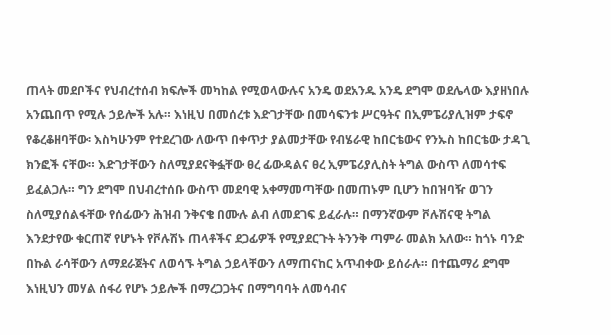ጠላት መደቦችና የህብረተሰብ ክፍሎች መካከል የሚወላውሉና አንዴ ወደአንዱ አንዴ ደግሞ ወደሌላው እያዘነበሉ አንጨበጥ የሚሉ ኃይሎች አሉ። እነዚህ በመሰረቱ እድገታቸው በመሳፍንቱ ሥርዓትና በኢምፔሪያሊዝም ታፍኖ የቆረቆዘባቸው፡ እስካሁንም የተደረገው ለውጥ በቀጥታ ያልመታቸው የብሄራዊ ከበርቴውና የንኡስ ከበርቴው ታዳጊ ክንፎች ናቸው። እድገታቸውን ስለሚያደናቅፏቸው ፀረ ፊውዳልና ፀረ ኢምፔሪያሊስት ትግል ውስጥ ለመሳተፍ ይፈልጋሉ። ግን ደግሞ በህብረተሰቡ ውስጥ መደባዊ አቀማመጣቸው በመጠኑም ቢሆን ከበዝባዥ ወገን ስለሚያሰልፋቸው የሰፊውን ሕዝብ ንቅናቄ በሙሉ ልብ ለመደገፍ ይፈራሉ። በማንኛውም ቮሉሽናዊ ትግል እንደታየው ቁርጠኛ የሆኑት የቮሉሽኑ ጠላቶችና ደጋፊዎች የሚያደርጉት ትንንቅ ጣምራ መልክ አለው። ከጎኑ ባንድ በኩል ራሳቸውን ለማደራጀትና ለወሳኙ ትግል ኃይላቸውን ለማጠናከር አጥብቀው ይሰራሉ። በተጨማሪ ደግሞ እነዚህን መሃል ሰፋሪ የሆኑ ኃይሎች በማረጋጋትና በማግባባት ለመሳብና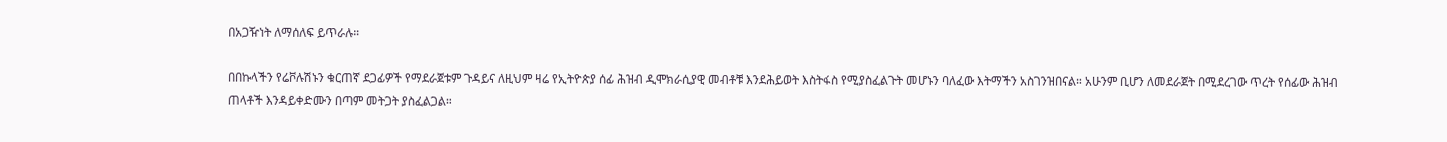በአጋዥነት ለማሰለፍ ይጥራሉ።

በበኩላችን የሬቮሉሽኑን ቁርጠኛ ደጋፊዎች የማደራጀቱም ጉዳይና ለዚህም ዛሬ የኢትዮጵያ ሰፊ ሕዝብ ዲሞክራሲያዊ መብቶቹ እንደሕይወት እስትፋስ የሚያስፈልጉት መሆኑን ባለፈው እትማችን አስገንዝበናል። አሁንም ቢሆን ለመደራጀት በሚደረገው ጥረት የሰፊው ሕዝብ ጠላቶች እንዳይቀድሙን በጣም መትጋት ያስፈልጋል።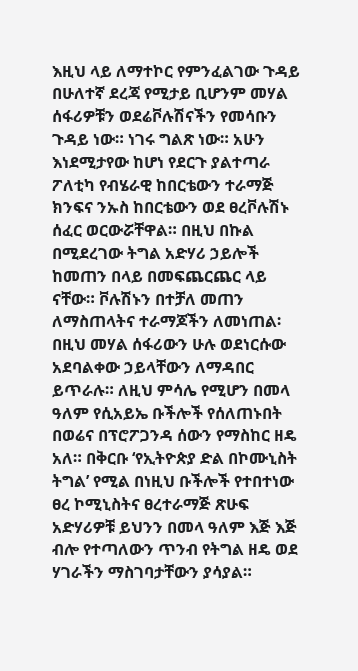እዚህ ላይ ለማተኮር የምንፈልገው ጉዳይ በሁለተኛ ደረጃ የሚታይ ቢሆንም መሃል ሰፋሪዎቹን ወደሬቮሉሽናችን የመሳቡን ጉዳይ ነው። ነገሩ ግልጽ ነው። አሁን እነደሚታየው ከሆነ የደርጉ ያልተጣራ ፖለቲካ የብሄራዊ ከበርቴውን ተራማጅ ክንፍና ንኡስ ከበርቴውን ወደ ፀረቮሉሽኑ ሰፈር ወርውሯቸዋል። በዚህ በኩል በሚደረገው ትግል አድሃሪ ኃይሎች ከመጠን በላይ በመፍጨርጨር ላይ ናቸው። ቮሉሽኑን በተቻለ መጠን ለማስጠላትና ተራማጆችን ለመነጠል፡ በዚህ መሃል ሰፋሪውን ሁሉ ወደነርሱው አደባልቀው ኃይላቸውን ለማዳበር ይጥራሉ። ለዚህ ምሳሌ የሚሆን በመላ ዓለም የሲአይኤ ቡችሎች የሰለጠኑበት በወሬና በፕሮፖጋንዳ ሰውን የማስከር ዘዴ አለ። በቅርቡ ‘የኢትዮጵያ ድል በኮሙኒስት ትግል’ የሚል በነዚህ ቡችሎች የተበተነው ፀረ ኮሚኒስትና ፀረተራማጅ ጽሁፍ አድሃሪዎቹ ይህንን በመላ ዓለም እጅ እጅ ብሎ የተጣለውን ጥንብ የትግል ዘዴ ወደ ሃገራችን ማስገባታቸውን ያሳያል።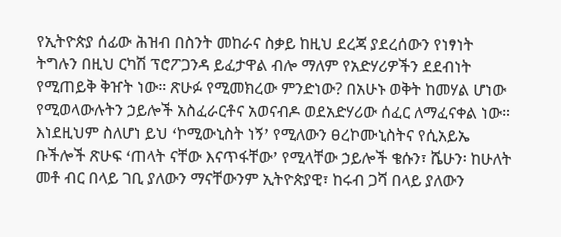የኢትዮጵያ ሰፊው ሕዝብ በስንት መከራና ስቃይ ከዚህ ደረጃ ያደረሰውን የነፃነት ትግሉን በዚህ ርካሽ ፕሮፖጋንዳ ይፈታዋል ብሎ ማለም የአድሃሪዎችን ደደብነት የሚጠይቅ ቅዠት ነው። ጽሁፉ የሚመክረው ምንድነው? በአሁኑ ወቅት ከመሃል ሆነው የሚወላውሉትን ኃይሎች አስፈራርቶና አወናብዶ ወደአድሃሪው ሰፈር ለማፈናቀል ነው። እነደዚህም ስለሆነ ይህ ߵኮሚውኒስት ነኝߴ የሚለውን ፀረኮሙኒስትና የሲአይኤ ቡችሎች ጽሁፍ ߵጠላት ናቸው እናጥፋቸውߴ የሚላቸው ኃይሎች ቄሱን፣ ሼሁን፡ ከሁለት መቶ ብር በላይ ገቢ ያለውን ማናቸውንም ኢትዮጵያዊ፣ ከሩብ ጋሻ በላይ ያለውን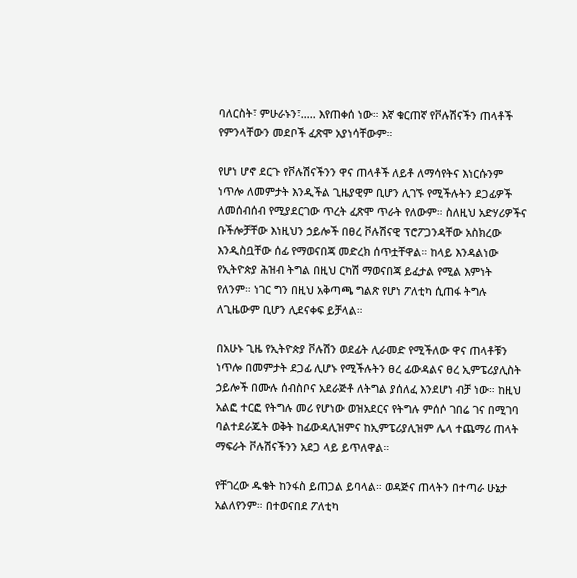ባለርስት፣ ምሁራኑን፣….. እየጠቀሰ ነው። እኛ ቁርጠኛ የቮሉሽናችን ጠላቶች የምንላቸውን መደቦች ፈጽሞ አያነሳቸውም።

የሆነ ሆኖ ደርጉ የቮሉሽናችንን ዋና ጠላቶች ለይቶ ለማሳየትና እነርሱንም ነጥሎ ለመምታት እንዲችል ጊዜያዊም ቢሆን ሊገኙ የሚችሉትን ደጋፊዎች ለመሰብሰብ የሚያደርገው ጥረት ፈጽሞ ጥራት የለውም። ስለዚህ አድሃሪዎችና ቡችሎቻቸው እነዚህን ኃይሎች በፀረ ቮሉሽናዊ ፕሮፖጋንዳቸው አስክረው እንዲስቧቸው ሰፊ የማወናበጃ መድረክ ሰጥቷቸዋል። ከላይ እንዳልነው የኢትዮጵያ ሕዝብ ትግል በዚህ ርካሽ ማወናበጃ ይፈታል የሚል እምነት የለንም። ነገር ግን በዚህ አቅጣጫ ግልጽ የሆነ ፖለቲካ ሲጠፋ ትግሉ ለጊዜውም ቢሆን ሊደናቀፍ ይቻላል።

በአሁኑ ጊዜ የኢትዮጵያ ቮሉሽን ወደፊት ሊራመድ የሚችለው ዋና ጠላቶቹን ነጥሎ በመምታት ደጋፊ ሊሆኑ የሚችሉትን ፀረ ፊውዳልና ፀረ ኢምፔሪያሊስት ኃይሎች በሙሉ ሰብስቦና አደራጅቶ ለትግል ያሰለፈ እንደሆነ ብቻ ነው። ከዚህ አልፎ ተርፎ የትግሉ መሪ የሆነው ወዝአደርና የትግሉ ምሰሶ ገበሬ ገና በሚገባ ባልተደራጁት ወቅት ከፊውዳሊዝምና ከኢምፔሪያሊዝም ሌላ ተጨማሪ ጠላት ማፍራት ቮሉሽናችንን አደጋ ላይ ይጥለዋል።

የቸገረው ዱቄት ከንፋስ ይጠጋል ይባላል። ወዳጅና ጠላትን በተጣራ ሁኔታ አልለየንም። በተወናበደ ፖለቲካ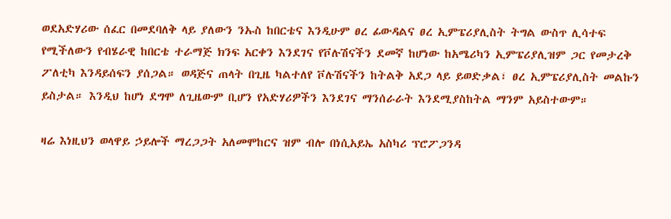ወደአድሃሪው ሰፈር በመደባለቅ ላይ ያለውን ንኡስ ከበርቴና እንዲሁም ፀረ ፊውዳልና ፀረ ኢምፔሪያሊስት ትግል ውስጥ ሊሳተፍ የሚችለውን የብሄራዊ ከበርቴ ተራማጅ ክንፍ አርቀን እንደገና የቮሉሽናችን ደመኛ ከሆነው ከአሜሪካን ኢምፔሪያሊዝም ጋር የመታረቅ ፖለቲካ እንዳይሰፍን ያሰጋል። ወዳጅና ጠላት በጊዜ ካልተለየ ቮሉሽናችን ከትልቅ አደጋ ላይ ይወድቃል፣ ፀረ ኢምፔሪያሊስት መልኩን ይስታል። እንዲህ ከሆነ ደግሞ ለጊዜውም ቢሆን የአድሃሪዎችን እንደገና ማንሰራራት እንደሚያስከትል ማንም አይስተውም።

ዛሬ እነዚህን ወላዋይ ኃይሎች ማረጋጋት አለመሞከርና ዝም ብሎ በነሲአይኤ አስካሪ ፕሮፖጋንዳ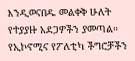እንዲወናበዱ መልቀቅ ሁለት የተያያዙ አደጋዎችን ያመጣል። የኢኮኖሚና የፖለቲካ ችግሮቻችን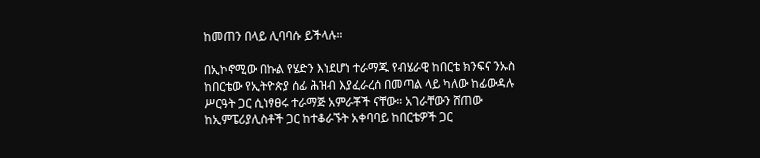ከመጠን በላይ ሊባባሱ ይችላሉ።

በኢኮኖሚው በኩል የሄድን እነደሆነ ተራማጁ የብሄራዊ ከበርቴ ክንፍና ንኡስ ከበርቴው የኢትዮጵያ ሰፊ ሕዝብ እያፈራረሰ በመጣል ላይ ካለው ከፊውዳሉ ሥርዓት ጋር ሲነፃፀሩ ተራማጅ አምራቾች ናቸው። አገራቸውን ሸጠው ከኢምፔሪያሊስቶች ጋር ከተቆራኙት አቀባባይ ከበርቴዎች ጋር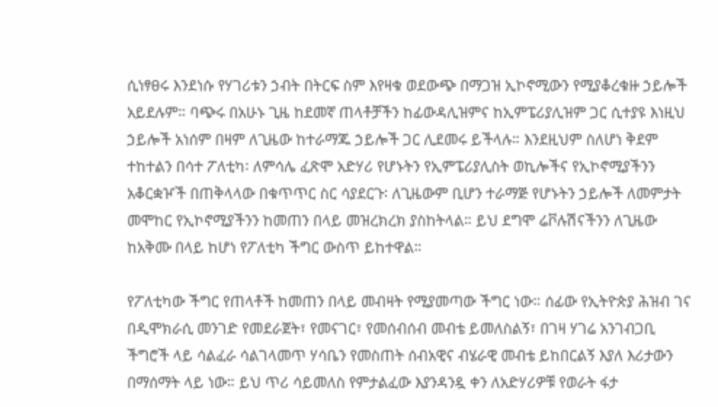ሲነፃፀሩ እንደነሱ የሃገሪቱን ኃብት በትርፍ ስም እየዛቁ ወደውጭ በማጋዝ ኢኮኖሚውን የሚያቆረቁዙ ኃይሎች አይደሉም። ባጭሩ በአሁኑ ጊዜ ከደመኛ ጠላቶቻችን ከፊውዳሊዝምና ከኢምፔሪያሊዝም ጋር ሲተያዩ እነዚህ ኃይሎች አነሰም በዛም ለጊዜው ከተራማጁ ኃይሎች ጋር ሊደመሩ ይችላሉ። እንደዚህም ስለሆነ ቅደም ተከተልን በሳተ ፖለቲካ፡ ለምሳሌ ፈጽሞ አድሃሪ የሆኑትን የኢምፔሪያሊስት ወኪሎችና የኢኮኖሚያችንን አቆርቋዦች በጠቅላላው በቁጥጥር ስር ሳያደርጉ፡ ለጊዜውም ቢሆን ተራማጅ የሆኑትን ኃይሎች ለመምታት መሞከር የኢኮኖሚያችንን ከመጠን በላይ መዝረክረክ ያስከትላል። ይህ ደግሞ ሬቮሉሽናችንን ለጊዜው ከአቅሙ በላይ ከሆነ የፖለቲካ ችግር ውስጥ ይከተዋል።

የፖለቲካው ችግር የጠላቶች ከመጠን በላይ መብዛት የሚያመጣው ችግር ነው። ሰፊው የኢትዮጵያ ሕዝብ ገና በዲሞክራሲ መንገድ የመደራጀት፣ የመናገር፣ የመሰብሰብ መብቴ ይመለስልኝ፣ በገዛ ሃገሬ አንገብጋቢ ችግሮች ላይ ሳልፈራ ሳልገላመጥ ሃሳቤን የመስጠት ሰብአዊና ብሄራዊ መብቴ ይከበርልኝ እያለ እሪታውን በማሰማት ላይ ነው። ይህ ጥሪ ሳይመለስ የምታልፈው እያንዳንዷ ቀን ለአድሃሪዎቹ የወራት ፋታ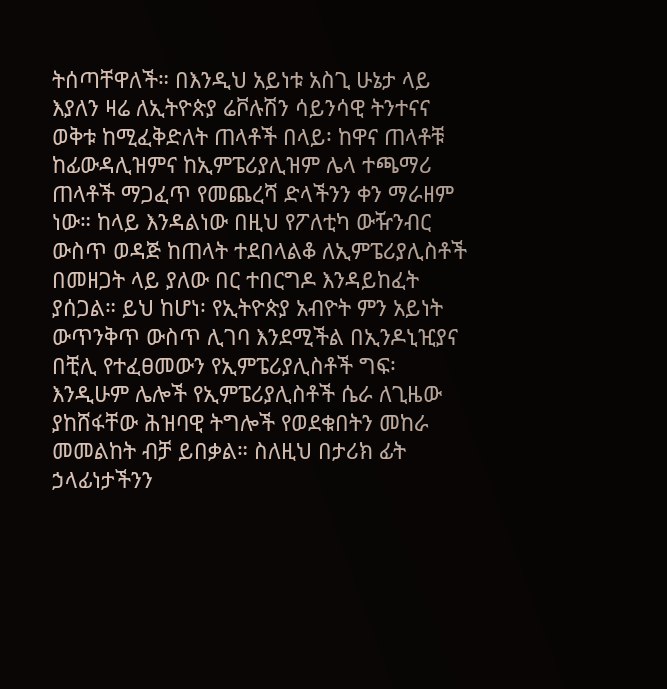ትሰጣቸዋለች። በእንዲህ አይነቱ አስጊ ሁኔታ ላይ እያለን ዛሬ ለኢትዮጵያ ሬቮሉሽን ሳይንሳዊ ትንተናና ወቅቱ ከሚፈቅድለት ጠላቶች በላይ፡ ከዋና ጠላቶቹ ከፊውዳሊዝምና ከኢምፔሪያሊዝም ሌላ ተጫማሪ ጠላቶች ማጋፈጥ የመጨረሻ ድላችንን ቀን ማራዘም ነው። ከላይ እንዳልነው በዚህ የፖለቲካ ውዥንብር ውስጥ ወዳጅ ከጠላት ተደበላልቆ ለኢምፔሪያሊስቶች በመዘጋት ላይ ያለው በር ተበርግዶ እንዳይከፈት ያሰጋል። ይህ ከሆነ፡ የኢትዮጵያ አብዮት ምን አይነት ውጥንቅጥ ውስጥ ሊገባ እንደሚችል በኢንዶኒዢያና በቺሊ የተፈፀመውን የኢምፔሪያሊስቶች ግፍ፡ እንዲሁም ሌሎች የኢምፔሪያሊስቶች ሴራ ለጊዜው ያከሸፋቸው ሕዝባዊ ትግሎች የወደቁበትን መከራ መመልከት ብቻ ይበቃል። ስለዚህ በታሪክ ፊት ኃላፊነታችንን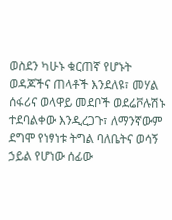ወስደን ካሁኑ ቁርጠኛ የሆኑት ወዳጆችና ጠላቶች እንደለዩ፣ መሃል ሰፋሪና ወላዋይ መደቦች ወደሬቮሉሽኑ ተደባልቀው እንዲረጋጉ፣ ለማንኛውም ደግሞ የነፃነቱ ትግል ባለቤትና ወሳኝ ኃይል የሆነው ሰፊው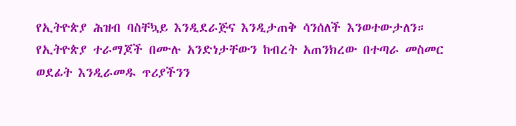የኢትዮጵያ ሕዝብ ባስቸኳይ እንዲደራጅና እንዲታጠቅ ሳንሰለች እንወተውታለን። የኢትዮጵያ ተራማጆች በሙሉ አንድነታቸውን ከብረት አጠንክረው በተጣራ መስመር ወደፊት እንዲራመዱ ጥሪያችንን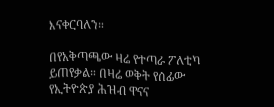እናቀርባለን።

በየአቅጣጫው ዛሬ የተጣራ ፖለቲካ ይጠየቃል። በዛሬ ወቅት የሰፊው የኢትዮጵያ ሕዝብ ዋናና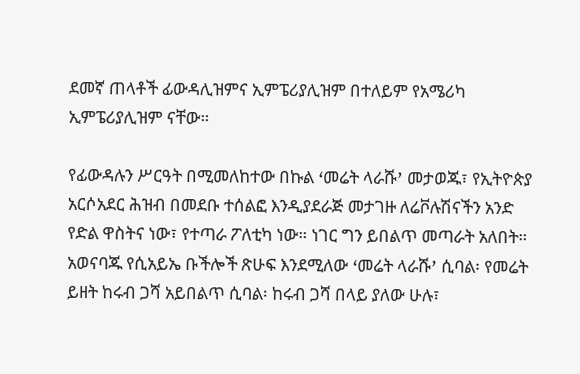ደመኛ ጠላቶች ፊውዳሊዝምና ኢምፔሪያሊዝም በተለይም የአሜሪካ ኢምፔሪያሊዝም ናቸው።

የፊውዳሉን ሥርዓት በሚመለከተው በኩል ߵመሬት ላራሹߴ መታወጁ፣ የኢትዮጵያ አርሶአደር ሕዝብ በመደቡ ተሰልፎ እንዲያደራጅ መታገዙ ለሬቮሉሽናችን አንድ የድል ዋስትና ነው፣ የተጣራ ፖለቲካ ነው። ነገር ግን ይበልጥ መጣራት አለበት። አወናባጁ የሲአይኤ ቡችሎች ጽሁፍ እንደሚለው ߵመሬት ላራሹߴ ሲባል፡ የመሬት ይዘት ከሩብ ጋሻ አይበልጥ ሲባል፡ ከሩብ ጋሻ በላይ ያለው ሁሉ፣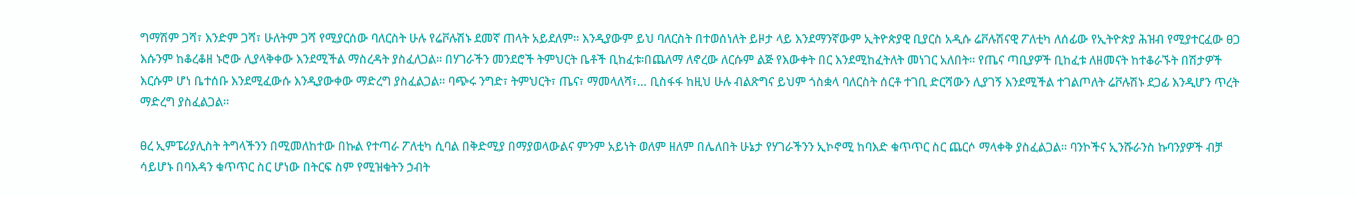ግማሽም ጋሻ፣ እንድም ጋሻ፣ ሁለትም ጋሻ የሚያርሰው ባለርስት ሁሉ የሬቮሉሽኑ ደመኛ ጠላት አይደለም። እንዲያውም ይህ ባለርስት በተወሰነለት ይዞታ ላይ እንደማንኛውም ኢትዮጵያዊ ቢያርስ አዲሱ ሬቮሉሽናዊ ፖለቲካ ለሰፊው የኢትዮጵያ ሕዝብ የሚያተርፈው ፀጋ እሱንም ከቆረቆዘ ኑሮው ሊያላቅቀው እንደሚችል ማስረዳት ያስፈለጋል። በሃገራችን መንደሮች ትምህርት ቤቶች ቢከፈቱ፡በጨለማ ለኖረው ለርሱም ልጅ የእውቀት በር እንደሚከፈትለት መነገር አለበት። የጤና ጣቢያዎች ቢከፈቱ ለዘመናት ከተቆራኙት በሽታዎች እርሱም ሆነ ቤተሰቡ እንደሚፈውሱ እንዲያውቀው ማድረግ ያስፈልጋል። ባጭሩ ንግድ፣ ትምህርት፣ ጤና፣ ማመላለሻ፣… ቢስፋፋ ከዚህ ሁሉ ብልጽግና ይህም ጎስቋላ ባለርስት ሰርቶ ተገቢ ድርሻውን ሊያገኝ እንደሚችል ተገልጦለት ሬቮሉሽኑ ደጋፊ እንዲሆን ጥረት ማድረግ ያስፈልጋል።

ፀረ ኢምፔሪያሊስት ትግላችንን በሚመለከተው በኩል የተጣራ ፖለቲካ ሲባል በቅድሚያ በማያወላውልና ምንም አይነት ወለም ዘለም በሌለበት ሁኔታ የሃገራችንን ኢኮኖሚ ከባእድ ቁጥጥር ስር ጨርሶ ማላቀቅ ያስፈልጋል። ባንኮችና ኢንሹራንስ ኩባንያዎች ብቻ ሳይሆኑ በባእዳን ቁጥጥር ስር ሆነው በትርፍ ስም የሚዝቁትን ኃብት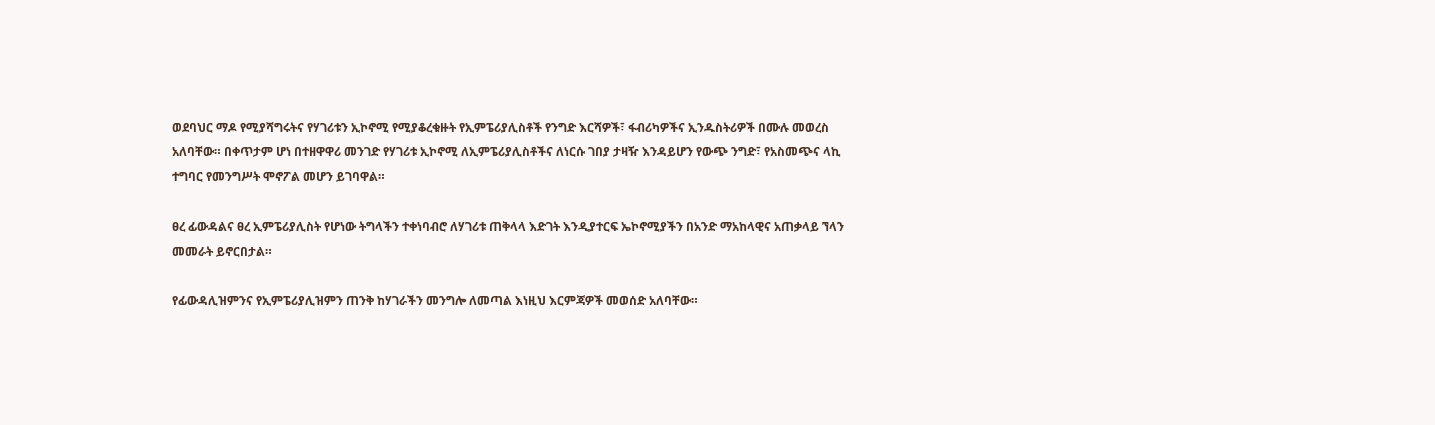ወደባህር ማዶ የሚያሻግሩትና የሃገሪቱን ኢኮኖሚ የሚያቆረቁዙት የኢምፔሪያሊስቶች የንግድ እርሻዎች፣ ፋብሪካዎችና ኢንዱስትሪዎች በሙሉ መወረስ አለባቸው። በቀጥታም ሆነ በተዘዋዋሪ መንገድ የሃገሪቱ ኢኮኖሚ ለኢምፔሪያሊስቶችና ለነርሱ ገበያ ታዛዥ እንዳይሆን የውጭ ንግድ፣ የአስመጭና ላኪ ተግባር የመንግሥት ሞኖፖል መሆን ይገባዋል።

ፀረ ፊውዳልና ፀረ ኢምፔሪያሊስት የሆነው ትግላችን ተቀነባብሮ ለሃገሪቱ ጠቅላላ እድገት እንዲያተርፍ ኤኮኖሚያችን በአንድ ማአከላዊና አጠቃላይ ኘላን መመራት ይኖርበታል።

የፊውዳሊዝምንና የኢምፔሪያሊዝምን ጠንቅ ከሃገራችን መንግሎ ለመጣል እነዚህ እርምጃዎች መወሰድ አለባቸው።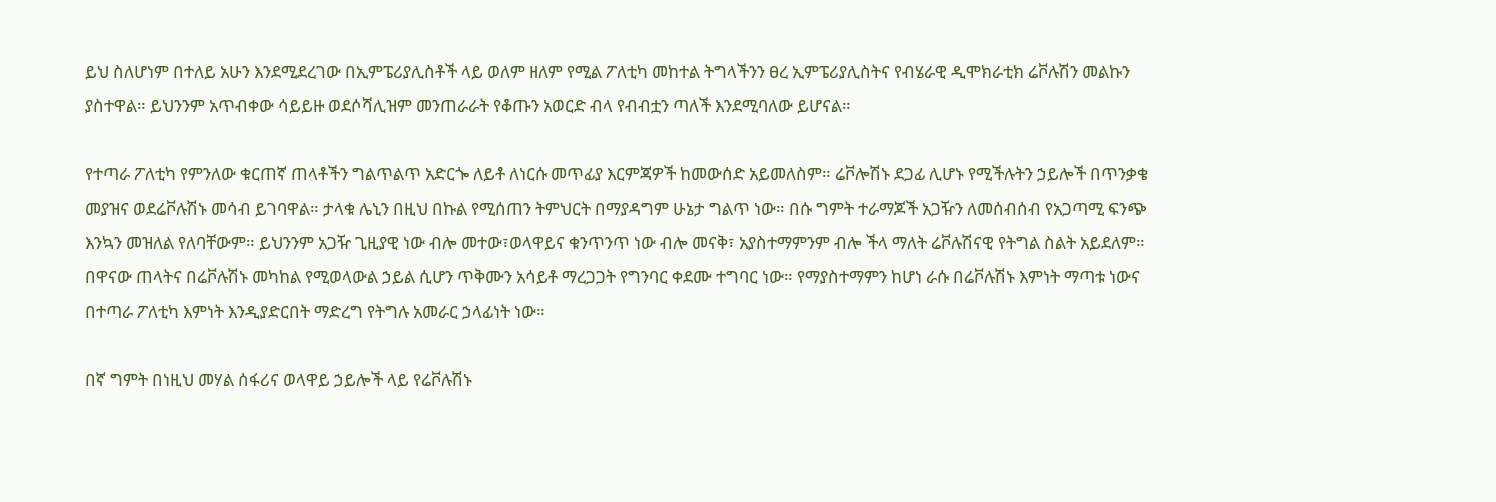ይህ ስለሆነም በተለይ አሁን እንደሚደረገው በኢምፔሪያሊስቶች ላይ ወለም ዘለም የሚል ፖለቲካ መከተል ትግላችንን ፀረ ኢምፔሪያሊስትና የብሄራዊ ዲሞክራቲክ ሬቮሉሽን መልኩን ያስተዋል። ይህንንም አጥብቀው ሳይይዙ ወደሶሻሊዝም መንጠራራት የቆጡን አወርድ ብላ የብብቷን ጣለች እንደሚባለው ይሆናል።

የተጣራ ፖለቲካ የምንለው ቁርጠኛ ጠላቶችን ግልጥልጥ አድርጐ ለይቶ ለነርሱ መጥፊያ እርምጃዎች ከመውሰድ አይመለስም። ሬቮሎሽኑ ደጋፊ ሊሆኑ የሚችሉትን ኃይሎች በጥንቃቄ መያዝና ወደሬቮሉሽኑ መሳብ ይገባዋል። ታላቁ ሌኒን በዚህ በኩል የሚሰጠን ትምህርት በማያዳግም ሁኔታ ግልጥ ነው። በሱ ግምት ተራማጆች አጋዥን ለመሰብሰብ የአጋጣሚ ፍንጭ እንኳን መዝለል የለባቸውም። ይህንንም አጋዥ ጊዚያዊ ነው ብሎ መተው፣ወላዋይና ቁንጥንጥ ነው ብሎ መናቅ፣ አያስተማምንም ብሎ ችላ ማለት ሬቮሉሽናዊ የትግል ስልት አይደለም። በዋናው ጠላትና በሬቮሉሽኑ መካከል የሚወላውል ኃይል ሲሆን ጥቅሙን አሳይቶ ማረጋጋት የግንባር ቀደሙ ተግባር ነው። የማያስተማምን ከሆነ ራሱ በሬቮሉሽኑ እምነት ማጣቱ ነውና በተጣራ ፖለቲካ እምነት እንዲያድርበት ማድረግ የትግሉ አመራር ኃላፊነት ነው።

በኛ ግምት በነዚህ መሃል ሰፋሪና ወላዋይ ኃይሎች ላይ የሬቮሉሽኑ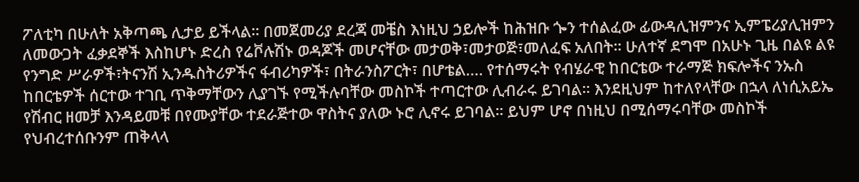ፖለቲካ በሁለት አቅጣጫ ሊታይ ይችላል። በመጀመሪያ ደረጃ መቼስ እነዚህ ኃይሎች ከሕዝቡ ጐን ተሰልፈው ፊውዳሊዝምንና ኢምፔሪያሊዝምን ለመውጋት ፈቃደኞች እስከሆኑ ድረስ የሬቮሉሽኑ ወዳጆች መሆናቸው መታወቅ፣መታወጅ፣መለፈፍ አለበት። ሁለተኛ ደግሞ በአሁኑ ጊዜ በልዩ ልዩ የንግድ ሥራዎች፣ትናንሽ ኢንዱስትሪዎችና ፋብሪካዎች፣ በትራንስፖርት፣ በሆቴል…. የተሰማሩት የብሄራዊ ከበርቴው ተራማጅ ክፍሎችና ንኡስ ከበርቴዎች ሰርተው ተገቢ ጥቅማቸውን ሊያገኙ የሚችሉባቸው መስኮች ተጣርተው ሊብራሩ ይገባል። እንደዚህም ከተለየላቸው በኋላ ለነሲአይኤ የሽብር ዘመቻ እንዳይመቹ በየሙያቸው ተደራጅተው ዋስትና ያለው ኑሮ ሊኖሩ ይገባል። ይህም ሆኖ በነዚህ በሚሰማሩባቸው መስኮች የህብረተሰቡንም ጠቅላላ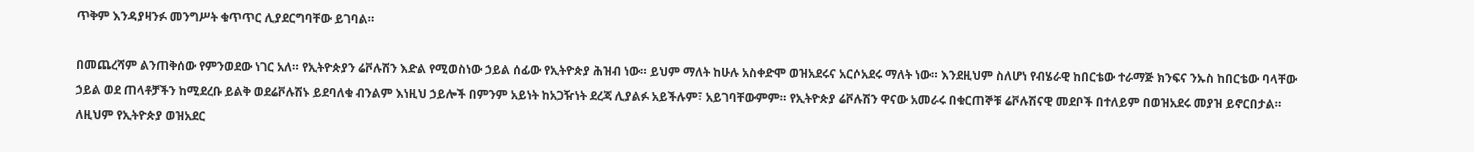ጥቅም እንዳያዛንፉ መንግሥት ቁጥጥር ሊያደርግባቸው ይገባል።

በመጨረሻም ልንጠቅሰው የምንወደው ነገር አለ። የኢትዮጵያን ሬቮሉሽን እድል የሚወስነው ኃይል ሰፊው የኢትዮጵያ ሕዝብ ነው። ይህም ማለት ከሁሉ አስቀድሞ ወዝአደሩና አርሶአደሩ ማለት ነው። እንደዚህም ስለሆነ የብሄራዊ ከበርቴው ተራማጅ ክንፍና ንኡስ ከበርቴው ባላቸው ኃይል ወደ ጠላቶቻችን ከሚደረቡ ይልቅ ወደሬቮሉሽኑ ይደባለቁ ብንልም እነዚህ ኃይሎች በምንም አይነት ከአጋዥነት ደረጃ ሊያልፉ አይችሉም፣ አይገባቸውምም። የኢትዮጵያ ሬቮሉሽን ዋናው አመራሩ በቁርጠኞቹ ሬቮሉሽናዊ መደቦች በተለይም በወዝአደሩ መያዝ ይኖርበታል። ለዚህም የኢትዮጵያ ወዝአደር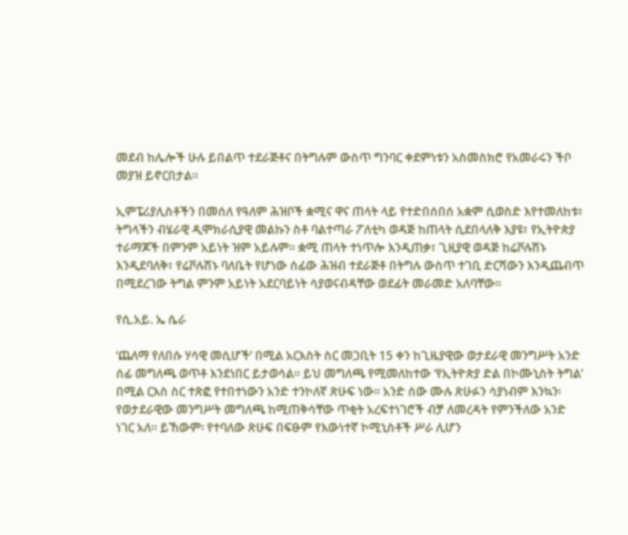መደብ ከሌሎች ሁሉ ይበልጥ ተደራጅቶና በትግሉም ውስጥ ግንባር ቀደምነቱን አስመስክሮ የአመራሩን ችቦ መያዝ ይኖርበታል።

ኢምፔሪያሊስቶችን በመሰለ የዓለም ሕዝቦች ቋሚና ዋና ጠላት ላይ የተድበሰበሰ አቋም ሲወስድ እየተመለከቱ፣ ትግላችን ብሄራዊ ዲሞክራሲያዊ መልኩን ስቶ ባልተጣራ ፖለቲካ ወዳጅ ከጠላት ሲደበላለቅ እያዩ፣ የኢትዮጵያ ተራማጆች በምንም አይነት ዝም አይሉም። ቋሚ ጠላት ተነጥሎ እንዲጠቃ፣ ጊዚያዊ ወዳጅ ከሬቮሉሽኑ እንዲደባለቅ፣ የሬቮሉሽኑ ባለቤት የሆነው ሰፊው ሕዝብ ተደራጅቶ በትግሉ ውስጥ ተገቢ ድርሻውን እንዲጨብጥ በሚደረገው ትግል ምንም አይነት አደርባይነት ሳያወናብዳቸው ወደፊት መራመድ አለባቸው።

የሲ.አይ. ኤ ሴራ

‘ጨለማ የለበሱ ሃሳዊ መሲሆች’ በሚል አርእስት ስር መጋቢት 15 ቀን ከጊዜያዊው ወታደራዊ መንግሥት አንድ ሰፊ መግለጫ ወጥቶ እንደነበር ይታወሳል። ይህ መግለጫ የሚመለከተው ‘የኢትዮጵያ ድል በኮሙኒስት ትግል’ በሚል ርእስ ስር ተጽፎ የተበተነውን አንድ ተንኮለኛ ጽሁፍ ነው። አንድ ሰው ሙሉ ጽሁፉን ሳያነብም እንኳን፡ የወታደራዊው መንግሥት መግለጫ ከሚጠቅሳቸው ጥቂት አረፍተነገሮች ብቻ ለመረዳት የምንችለው አንድ ነገር አለ። ይኸውም፡ የተባለው ጽሁፍ በፍፁም የእውነተኛ ኮሚኒስቶች ሥራ ሊሆን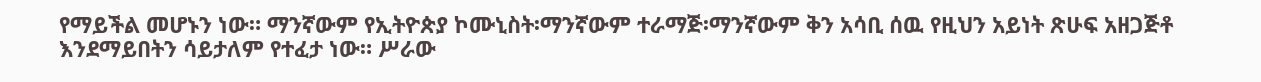የማይችል መሆኑን ነው። ማንኛውም የኢትዮጵያ ኮሙኒስት፡ማንኛውም ተራማጅ፡ማንኛውም ቅን አሳቢ ሰዉ የዚህን አይነት ጽሁፍ አዘጋጅቶ እንደማይበትን ሳይታለም የተፈታ ነው። ሥራው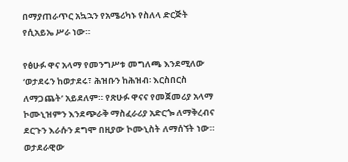በማያጠራጥር አኳኋን የአሜሪካኑ የስለላ ድርጅት የሲአይኤ ሥራ ነው።

የፅሁፉ ዋና አላማ የመንግሥቱ መግለጫ እንደሚለው ‘ወታደሩን ከወታደሩ፣ ሕዝቡን ከሕዝብ፡ እርስበርስ ለማጋጨት’ አይደለም። የጽሁፉ ዋናና የመጀመሪያ አላማ ኮሙኒዝምን እንደጭራቅ ማስፈራሪያ አድርጐ ለማቅረብና ደርጉን እራሱን ደግሞ በዚያው ኮሙኒስት ለማሰኘት ነው። ወታደራዊው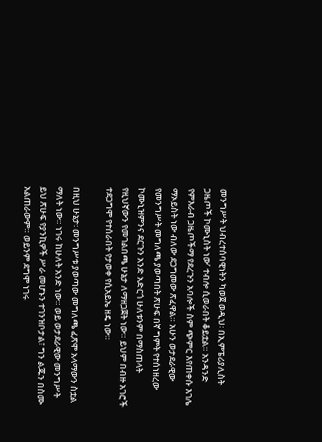መንግሥት ህብረተሰባዊነትን ካወጀ ወዲህ፡ በኢምፔሪያሊስት ጋዜጦች ኮሙኒስት ነው’ ተብሎ ሲወራበት ቆይቷል። አንዳንድ የምእራብ ጋዜጦችማ የደረጉን አባሎች ስም ጭምር እየጠቀሱ እገሌ ማኦይስት ነው ብለው ደጋግመው ጽፈዋል። አሁን ወታደራዊው የመንግሥት መግለጫ ያወጣበት ጽሁፍ በኛ ግምት የተሰነዘረው ኮሙኒዝምንና ደርጉን አንድ አድርጎ ሁለቱንም በማስጠላት የዚህኛውን የመገልበጫ ሁኔታ ለማዘጋጀት ነው። ይህም በብዙ አገሮች ተደጋግሞ የተሰራበት የታወቀ የሲአይኤ ዘዴ ነው።

በዚህ ሁኔታ፡ መንግሥቱ ያወጣው መግለጫ ፈጽሞ አላማውን ስቷል ማለት ነው። ነገሩ ከሁለት አንድ ነው። ወይ ወታደራዊው መንግሥት ይህ ጽሁፍ የያንኪዎች ሥራ መሆኑን ተገንዝቦታል፣ ግን ልጁን በስሙ አልጠራውም። ወይንም ደግሞ ነገሩ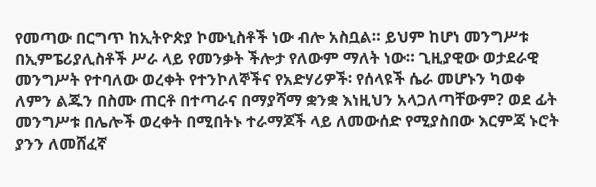የመጣው በርግጥ ከኢትዮጵያ ኮሙኒስቶች ነው ብሎ አስቧል። ይህም ከሆነ መንግሥቱ በኢምፔሪያሊስቶች ሥራ ላይ የመንቃት ችሎታ የለውም ማለት ነው። ጊዚያዊው ወታደራዊ መንግሥት የተባለው ወረቀት የተንኮለኞችና የአድሃሪዎች፡ የሰላዩች ሴራ መሆኑን ካወቀ ለምን ልጁን በስሙ ጠርቶ በተጣራና በማያሻማ ቋንቋ እነዚህን አላጋለጣቸውም? ወደ ፊት መንግሥቱ በሌሎች ወረቀት በሚበትኑ ተራማጆች ላይ ለመውሰድ የሚያስበው እርምጃ ኑሮት ያንን ለመሸፈኛ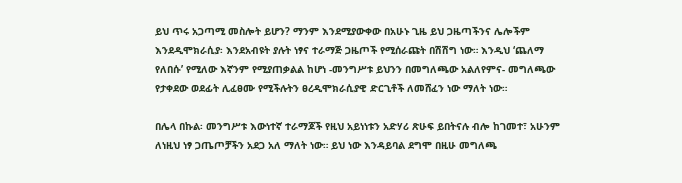ይህ ጥሩ አጋጣሚ መስሎት ይሆን? ማንም እንደሚያውቀው በአሁኑ ጊዜ ይህ ጋዜጣችንና ሌሎችም እንደዲሞክራሲያ፡ እንደአብዩት ያሉት ነፃና ተራማጅ ጋዜጦች የሚሰራጩት በሽሽግ ነው። እንዲህ ‘ጨለማ የለበሱ’ የሚለው እኛንም የሚያጠቃልል ከሆነ -መንግሥቱ ይህንን በመግለጫው አልለየምና- መግለጫው የታቀደው ወደፊት ሊፈፀሙ የሚችሉትን ፀረዲሞክራሲያዊ ድርጊቶች ለመሸፈን ነው ማለት ነው።

በሌላ በኩል፡ መንግሥቱ እውነተኛ ተራማጆች የዚህ አይነነቱን አድሃሪ ጽሁፍ ይበትናሉ ብሎ ከገመተ፣ አሁንም ለነዚህ ነፃ ጋጤጦቻችን አደጋ አለ ማለት ነው። ይህ ነው እንዳይባል ደግሞ በዚሁ መግለጫ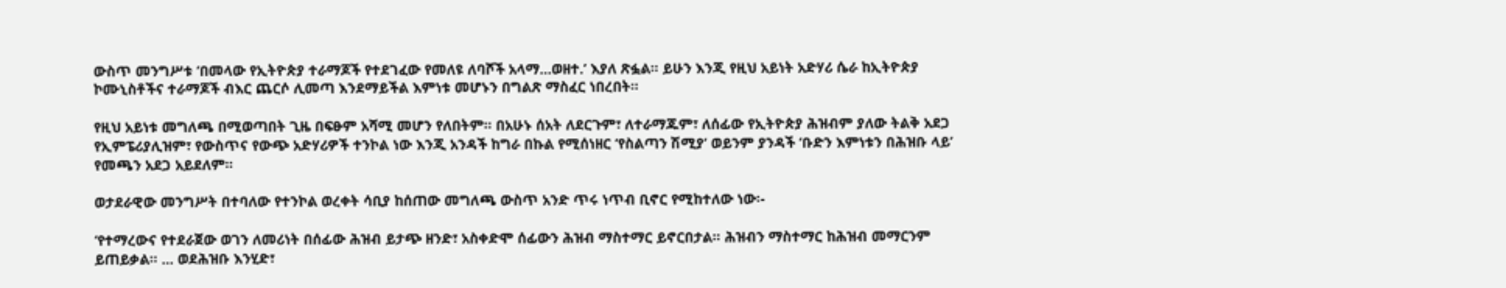ውስጥ መንግሥቱ ‘በመላው የኢትዮጵያ ተራማጆች የተደገፈው የመለዩ ለባሾች አላማ…ወዘተ.’ እያለ ጽፏል። ይሁን እንጂ የዚህ አይነት አድሃሪ ሴራ ከኢትዮጵያ ኮሙኒስቶችና ተራማጆች ብእር ጨርሶ ሊመጣ እንደማይችል እምነቱ መሆኑን በግልጽ ማስፈር ነበረበት።

የዚህ አይነቱ መግለጫ በሚወጣበት ጊዜ በፍፁም አሻሚ መሆን የለበትም። በአሁኑ ሰአት ለደርጉም፣ ለተራማጁም፣ ለሰፊው የኢትዮጵያ ሕዝብም ያለው ትልቅ አደጋ የኢምፔሪያሊዝም፣ የውስጥና የውጭ አድሃሪዎች ተንኮል ነው እንጂ አንዳች ከግራ በኩል የሚሰነዘር ‘የስልጣን ሽሚያ’ ወይንም ያንዳች ‘ቡድን እምነቱን በሕዝቡ ላይ’ የመጫን አደጋ አይደለም።

ወታደራዊው መንግሥት በተባለው የተንኮል ወረቀት ሳቢያ ከሰጠው መግለጫ ውስጥ አንድ ጥሩ ነጥብ ቢኖር የሚከተለው ነው፡-

‘የተማረውና የተደራጀው ወገን ለመሪነት በሰፊው ሕዝብ ይታጭ ዘንድ፣ አስቀድሞ ሰፊውን ሕዝብ ማስተማር ይኖርበታል። ሕዝብን ማስተማር ከሕዝብ መማርንም ይጠይቃል። … ወደሕዝቡ እንሂድ፣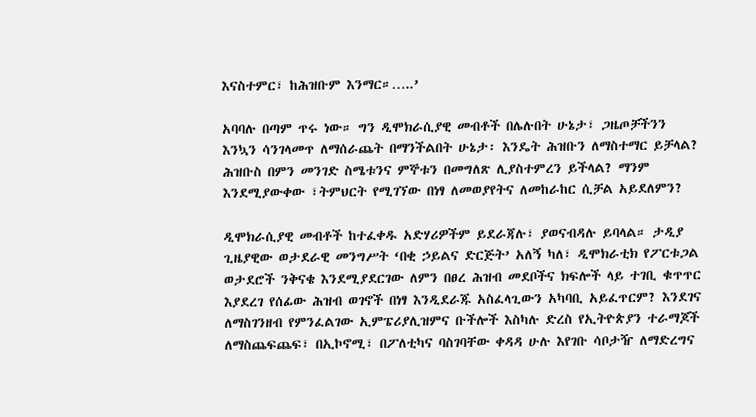እናስተምር፣ ከሕዝቡም እንማር።…..’

አባባሉ በጣም ጥሩ ነው። ግን ዲሞክራሲያዊ መብቶች በሌሉበት ሁኔታ፣ ጋዜጦቻችንን እንኳን ሳንገላመጥ ለማሰራጨት በማንችልበት ሁኔታ፡ እንዴት ሕዝቡን ለማስተማር ይቻላል? ሕዝቡስ በምን መንገድ ስሜቱንና ምኞቱን በመግለጽ ሊያስተምረን ይችላል? ማንም እንደሚያውቀው ፣ትምህርት የሚገኘው በነፃ ለመወያየትና ለመከራከር ሲቻል አይደለምን?

ዲሞክራሲያዊ መብቶች ከተፈቀዱ አድሃሪዎችም ይደራጃሉ፣ ያወናብዳሉ ይባላል። ታዲያ ጊዜያዊው ወታደራዊ መንግሥት ‘በቂ ኃይልና ድርጅት’ አለኝ ካለ፣ ዲሞክራቲክ የፖርቱጋል ወታደሮች ንቅናቄ እንደሚያደርገው ለምን በፀረ ሕዝብ መደቦችና ክፍሎች ላይ ተገቢ ቁጥጥር እያደረገ የሰፊው ሕዝብ ወገኖች በነፃ እንዲደራጁ አስፈላጊውን አካባቢ አይፈጥርም? እንደገና ለማስገንዘብ የምንፈልገው ኢምፔሪያሊዝምና ቡችሎች እስካሉ ድረስ የኢትዮጵያን ተራማጆች ለማስጨፍጨፍ፣ በኢኮኖሚ፣ በፖለቲካና ባስገባቸው ቀዳዳ ሁሉ እየገቡ ሳቦታዥ ለማድረግና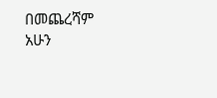በመጨረሻም አሁን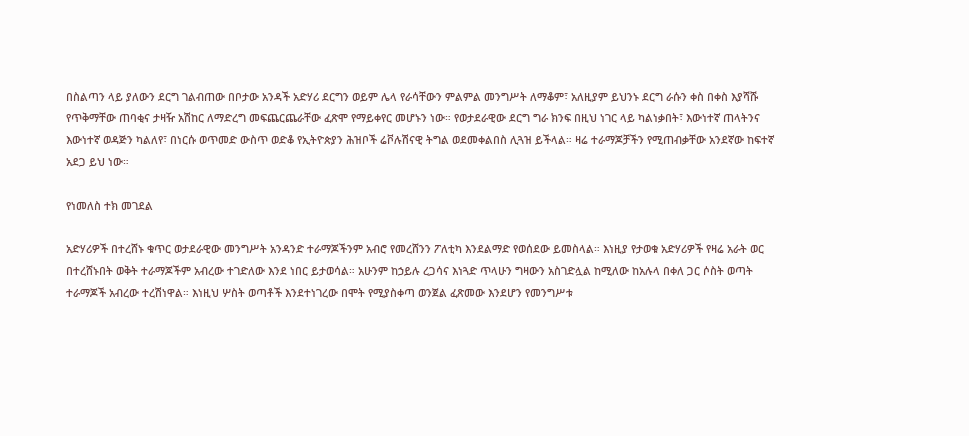በስልጣን ላይ ያለውን ደርግ ገልብጠው በቦታው አንዳች አድሃሪ ደርግን ወይም ሌላ የራሳቸውን ምልምል መንግሥት ለማቆም፣ አለዚያም ይህንኑ ደርግ ራሱን ቀስ በቀስ እያሻሹ የጥቅማቸው ጠባቂና ታዛዥ አሽከር ለማድረግ መፍጨርጨራቸው ፈጽሞ የማይቀየር መሆኑን ነው። የወታደራዊው ደርግ ግራ ክንፍ በዚህ ነገር ላይ ካልነቃበት፣ እውነተኛ ጠላትንና እውነተኛ ወዳጅን ካልለየ፣ በነርሱ ወጥመድ ውስጥ ወድቆ የኢትዮጵያን ሕዝቦች ሬቮሉሽናዊ ትግል ወደመቀልበስ ሊጓዝ ይችላል። ዛሬ ተራማጆቻችን የሚጠብቃቸው አንደኛው ከፍተኛ አደጋ ይህ ነው።

የነመለስ ተክ መገደል

አድሃሪዎች በተረሸኑ ቁጥር ወታደራዊው መንግሥት አንዳንድ ተራማጆችንም አብሮ የመረሸንን ፖለቲካ እንደልማድ የወሰደው ይመስላል። እነዚያ የታወቁ አድሃሪዎች የዛሬ አራት ወር በተረሸኑበት ወቅት ተራማጆችም አብረው ተገድለው እንደ ነበር ይታወሳል። አሁንም ከኃይሉ ረጋሳና እነጓድ ጥላሁን ግዛውን አስገድሏል ከሚለው ከአሉላ በቀለ ጋር ሶስት ወጣት ተራማጆች አብረው ተረሽነዋል። እነዚህ ሦስት ወጣቶች እንደተነገረው በሞት የሚያስቀጣ ወንጀል ፈጽመው እንደሆን የመንግሥቱ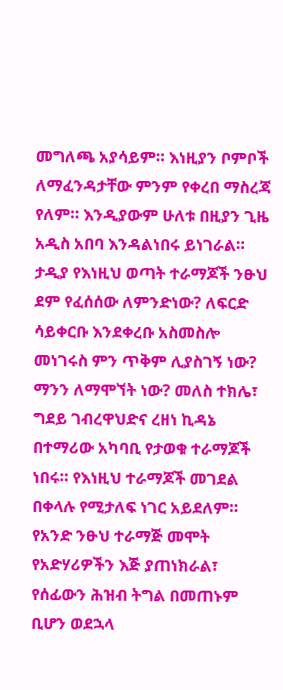መግለጫ አያሳይም። እነዚያን ቦምቦች ለማፈንዳታቸው ምንም የቀረበ ማስረጃ የለም። እንዲያውም ሁለቱ በዚያን ጊዜ አዲስ አበባ እንዳልነበሩ ይነገራል። ታዲያ የእነዚህ ወጣት ተራማጆች ንፁህ ደም የፈሰሰው ለምንድነው? ለፍርድ ሳይቀርቡ እንደቀረቡ አስመስሎ መነገሩስ ምን ጥቅም ሊያስገኝ ነው? ማንን ለማሞኘት ነው? መለስ ተክሌ፣ ግደይ ገብረዋህድና ረዘነ ኪዳኔ በተማሪው አካባቢ የታወቁ ተራማጆች ነበሩ። የእነዚህ ተራማጆች መገደል በቀላሉ የሚታለፍ ነገር አይደለም። የአንድ ንፁህ ተራማጅ መሞት የአድሃሪዎችን እጅ ያጠነክራል፣ የሰፊውን ሕዝብ ትግል በመጠኑም ቢሆን ወደኋላ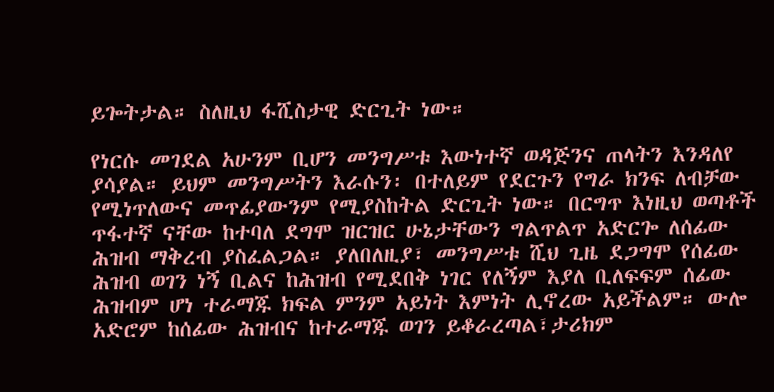ይጐትታል። ስለዚህ ፋሺስታዊ ድርጊት ነው።

የነርሱ መገደል አሁንም ቢሆን መንግሥቱ እውነተኛ ወዳጅንና ጠላትን እንዳለየ ያሳያል። ይህም መንግሥትን እራሱን፡ በተለይም የደርጉን የግራ ክንፍ ለብቻው የሚነጥለውና መጥፊያውንም የሚያስከትል ድርጊት ነው። በርግጥ እነዚህ ወጣቶች ጥፋተኛ ናቸው ከተባለ ደግሞ ዝርዝር ሁኔታቸውን ግልጥልጥ አድርጐ ለሰፊው ሕዝብ ማቅረብ ያስፈልጋል። ያለበለዚያ፣ መንግሥቱ ሺህ ጊዜ ደጋግሞ የሰፊው ሕዝብ ወገን ነኝ ቢልና ከሕዝብ የሚደበቅ ነገር የለኝም እያለ ቢለፍፍም ሰፊው ሕዝብም ሆነ ተራማጁ ክፍል ምንም አይነት እምነት ሊኖረው አይችልም። ውሎ አድሮም ከሰፊው ሕዝብና ከተራማጁ ወገን ይቆራረጣል፣ታሪክም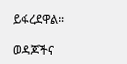ይፋረደዋል።

ወዳጆችና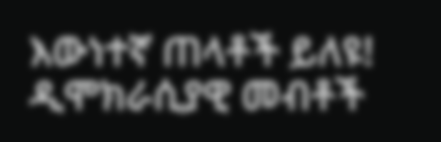እውነተኛ ጠላቶች ይለዩ!
ዲሞክራሲያዊ መብቶች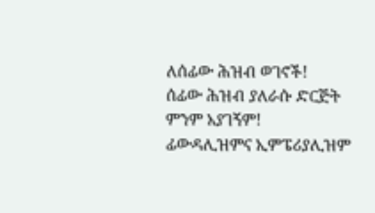ለሰፊው ሕዝብ ወገኖች!
ሰፊው ሕዝብ ያለራሱ ድርጅት ምንም አያገኝም!
ፊውዳሊዝምና ኢምፔሪያሊዝም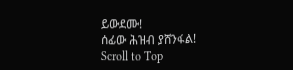ይውደሙ!
ሰፊው ሕዝብ ያሸንፋል!
Scroll to Top